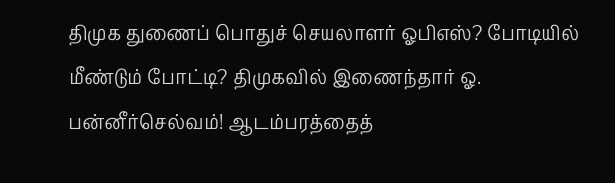திமுக துணைப் பொதுச் செயலாளர் ஓபிஎஸ்? போடியில் மீண்டும் போட்டி? திமுகவில் இணைந்தார் ஓ. பன்னீர்செல்வம்! ஆடம்பரத்தைத்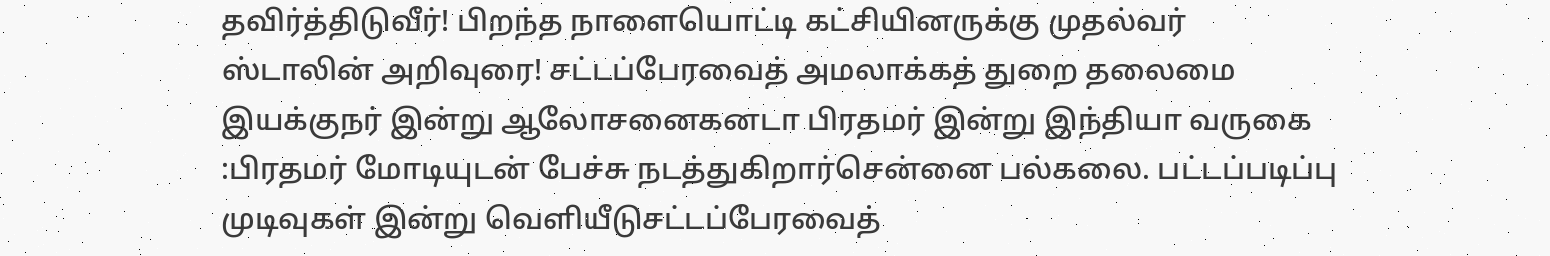தவிர்த்திடுவீர்! பிறந்த நாளையொட்டி கட்சியினருக்கு முதல்வர் ஸ்டாலின் அறிவுரை! சட்டப்பேரவைத் அமலாக்கத் துறை தலைமை இயக்குநர் இன்று ஆலோசனைகனடா பிரதமர் இன்று இந்தியா வருகை :பிரதமர் மோடியுடன் பேச்சு நடத்துகிறார்சென்னை பல்கலை. பட்டப்படிப்பு முடிவுகள் இன்று வெளியீடுசட்டப்பேரவைத்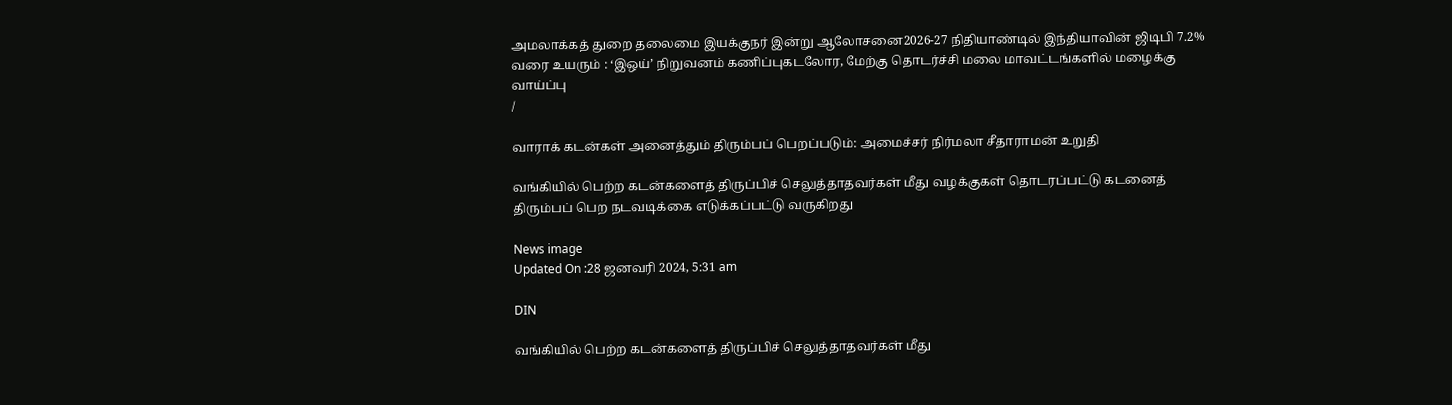அமலாக்கத் துறை தலைமை இயக்குநர் இன்று ஆலோசனை2026-27 நிதியாண்டில் இந்தியாவின் ஜிடிபி 7.2% வரை உயரும் : ‘இஒய்’ நிறுவனம் கணிப்புகடலோர, மேற்கு தொடர்ச்சி மலை மாவட்டங்களில் மழைக்கு வாய்ப்பு
/

வாராக் கடன்கள் அனைத்தும் திரும்பப் பெறப்படும்: அமைச்சர் நிர்மலா சீதாராமன் உறுதி

வங்கியில் பெற்ற கடன்களைத் திருப்பிச் செலுத்தாதவர்கள் மீது வழக்குகள் தொடரப்பட்டு கடனைத் திரும்பப் பெற நடவடிக்கை எடுக்கப்பட்டு வருகிறது

News image
Updated On :28 ஜனவரி 2024, 5:31 am

DIN

வங்கியில் பெற்ற கடன்களைத் திருப்பிச் செலுத்தாதவர்கள் மீது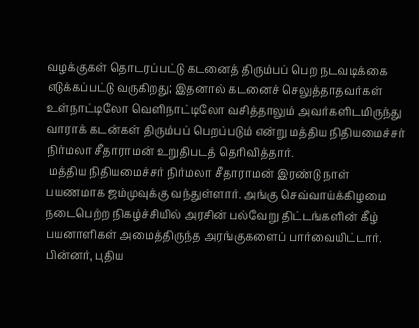வழக்குகள் தொடரப்பட்டு கடனைத் திரும்பப் பெற நடவடிக்கை எடுக்கப்பட்டு வருகிறது; இதனால் கடனைச் செலுத்தாதவர்கள் உள்நாட்டிலோ வெளிநாட்டிலோ வசித்தாலும் அவர்களிடமிருந்து வாராக் கடன்கள் திரும்பப் பெறப்படும் என்று மத்திய நிதியமைச்சர் நிர்மலா சீதாராமன் உறுதிபடத் தெரிவித்தார்.
 மத்திய நிதியமைச்சர் நிர்மலா சீதாராமன் இரண்டு நாள் பயணமாக ஜம்முவுக்கு வந்துள்ளார். அங்கு செவ்வாய்க்கிழமை நடைபெற்ற நிகழ்ச்சியில் அரசின் பல்வேறு திட்டங்களின் கீழ் பயனாளிகள் அமைத்திருந்த அரங்குகளைப் பார்வையிட்டார். பின்னர், புதிய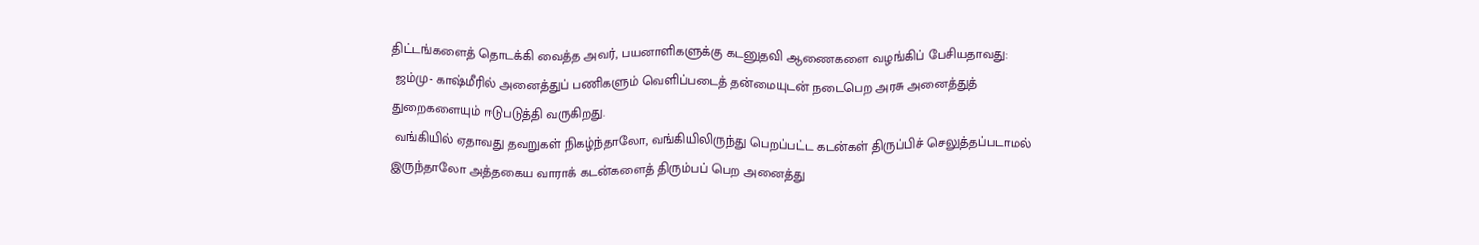திட்டங்களைத் தொடக்கி வைத்த அவர், பயனாளிகளுக்கு கடனுதவி ஆணைகளை வழங்கிப் பேசியதாவது:
 ஜம்மு- காஷ்மீரில் அனைத்துப் பணிகளும் வெளிப்படைத் தன்மையுடன் நடைபெற அரசு அனைத்துத் துறைகளையும் ஈடுபடுத்தி வருகிறது.
 வங்கியில் ஏதாவது தவறுகள் நிகழ்ந்தாலோ, வங்கியிலிருந்து பெறப்பட்ட கடன்கள் திருப்பிச் செலுத்தப்படாமல் இருந்தாலோ அத்தகைய வாராக் கடன்களைத் திரும்பப் பெற அனைத்து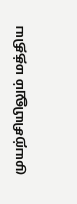முயற்சியிலும் மத்திய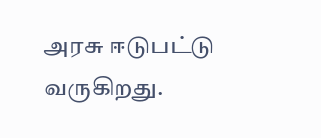அரசு ஈடுபட்டு வருகிறது.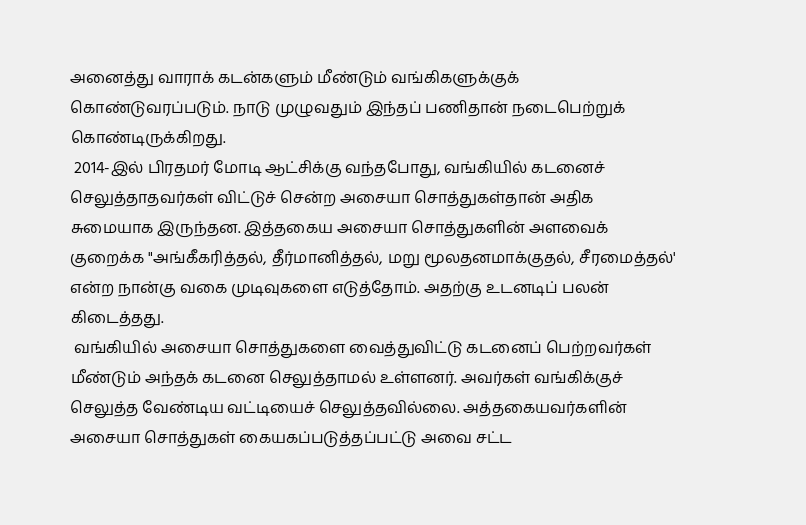அனைத்து வாராக் கடன்களும் மீண்டும் வங்கிகளுக்குக் கொண்டுவரப்படும். நாடு முழுவதும் இந்தப் பணிதான் நடைபெற்றுக் கொண்டிருக்கிறது.
 2014-இல் பிரதமர் மோடி ஆட்சிக்கு வந்தபோது, வங்கியில் கடனைச் செலுத்தாதவர்கள் விட்டுச் சென்ற அசையா சொத்துகள்தான் அதிக சுமையாக இருந்தன. இத்தகைய அசையா சொத்துகளின் அளவைக் குறைக்க "அங்கீகரித்தல், தீர்மானித்தல், மறு மூலதனமாக்குதல், சீரமைத்தல்' என்ற நான்கு வகை முடிவுகளை எடுத்தோம். அதற்கு உடனடிப் பலன் கிடைத்தது.
 வங்கியில் அசையா சொத்துகளை வைத்துவிட்டு கடனைப் பெற்றவர்கள் மீண்டும் அந்தக் கடனை செலுத்தாமல் உள்ளனர். அவர்கள் வங்கிக்குச் செலுத்த வேண்டிய வட்டியைச் செலுத்தவில்லை. அத்தகையவர்களின் அசையா சொத்துகள் கையகப்படுத்தப்பட்டு அவை சட்ட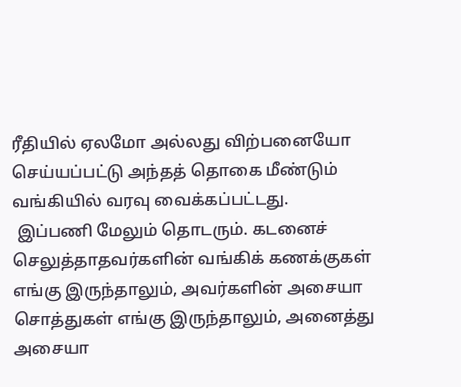ரீதியில் ஏலமோ அல்லது விற்பனையோ செய்யப்பட்டு அந்தத் தொகை மீண்டும் வங்கியில் வரவு வைக்கப்பட்டது.
 இப்பணி மேலும் தொடரும். கடனைச் செலுத்தாதவர்களின் வங்கிக் கணக்குகள் எங்கு இருந்தாலும், அவர்களின் அசையா சொத்துகள் எங்கு இருந்தாலும், அனைத்து அசையா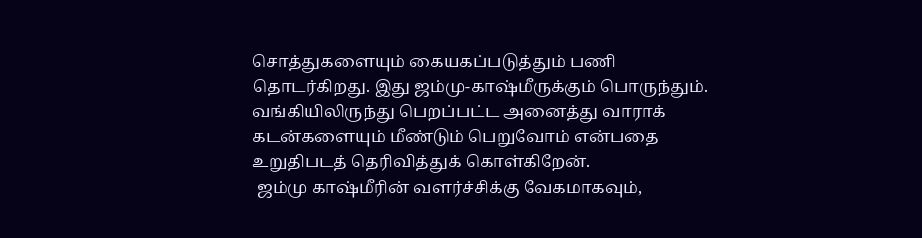சொத்துகளையும் கையகப்படுத்தும் பணி தொடர்கிறது. இது ஜம்மு-காஷ்மீருக்கும் பொருந்தும். வங்கியிலிருந்து பெறப்பட்ட அனைத்து வாராக் கடன்களையும் மீண்டும் பெறுவோம் என்பதை உறுதிபடத் தெரிவித்துக் கொள்கிறேன்.
 ஜம்மு காஷ்மீரின் வளர்ச்சிக்கு வேகமாகவும்,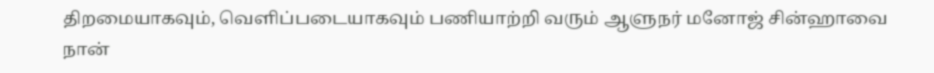திறமையாகவும், வெளிப்படையாகவும் பணியாற்றி வரும் ஆளுநர் மனோஜ் சின்ஹாவை நான்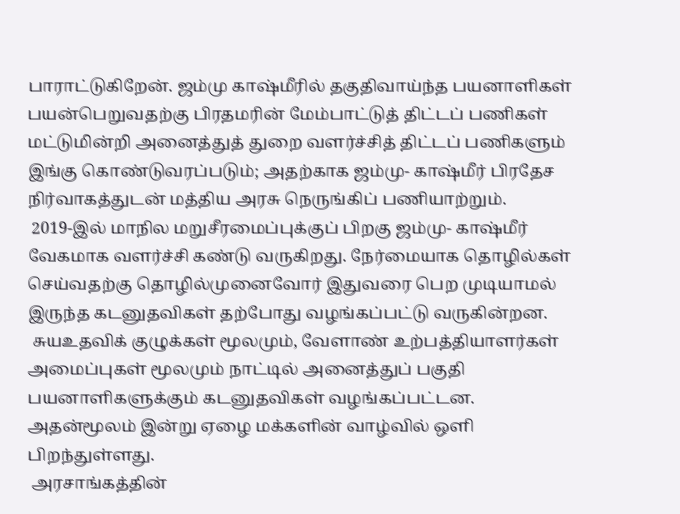பாராட்டுகிறேன். ஜம்மு காஷ்மீரில் தகுதிவாய்ந்த பயனாளிகள் பயன்பெறுவதற்கு பிரதமரின் மேம்பாட்டுத் திட்டப் பணிகள் மட்டுமின்றி அனைத்துத் துறை வளர்ச்சித் திட்டப் பணிகளும் இங்கு கொண்டுவரப்படும்; அதற்காக ஜம்மு- காஷ்மீர் பிரதேச நிர்வாகத்துடன் மத்திய அரசு நெருங்கிப் பணியாற்றும்.
 2019-இல் மாநில மறுசீரமைப்புக்குப் பிறகு ஜம்மு- காஷ்மீர் வேகமாக வளர்ச்சி கண்டு வருகிறது. நேர்மையாக தொழில்கள் செய்வதற்கு தொழில்முனைவோர் இதுவரை பெற முடியாமல் இருந்த கடனுதவிகள் தற்போது வழங்கப்பட்டு வருகின்றன.
 சுயஉதவிக் குழுக்கள் மூலமும், வேளாண் உற்பத்தியாளர்கள் அமைப்புகள் மூலமும் நாட்டில் அனைத்துப் பகுதி பயனாளிகளுக்கும் கடனுதவிகள் வழங்கப்பட்டன. அதன்மூலம் இன்று ஏழை மக்களின் வாழ்வில் ஒளி பிறந்துள்ளது.
 அரசாங்கத்தின்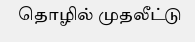தொழில் முதலீட்டு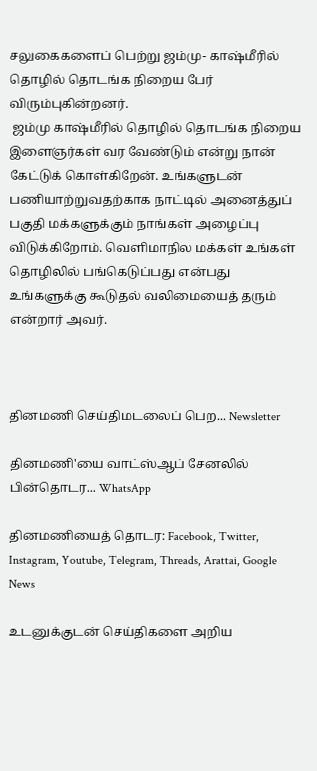சலுகைகளைப் பெற்று ஜம்மு- காஷ்மீரில் தொழில் தொடங்க நிறைய பேர் விரும்புகின்றனர்.
 ஜம்மு காஷ்மீரில் தொழில் தொடங்க நிறைய இளைஞர்கள் வர வேண்டும் என்று நான் கேட்டுக் கொள்கிறேன். உங்களுடன் பணியாற்றுவதற்காக நாட்டில் அனைத்துப் பகுதி மக்களுக்கும் நாங்கள் அழைப்பு விடுக்கிறோம். வெளிமாநில மக்கள் உங்கள் தொழிலில் பங்கெடுப்பது என்பது உங்களுக்கு கூடுதல் வலிமையைத் தரும் என்றார் அவர்.



தினமணி செய்திமடலைப் பெற... Newsletter

தினமணி'யை வாட்ஸ்ஆப் சேனலில் பின்தொடர... WhatsApp

தினமணியைத் தொடர: Facebook, Twitter, Instagram, Youtube, Telegram, Threads, Arattai, Google News

உடனுக்குடன் செய்திகளை அறிய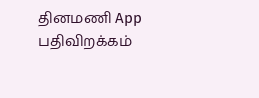தினமணி App பதிவிறக்கம்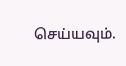செய்யவும்.